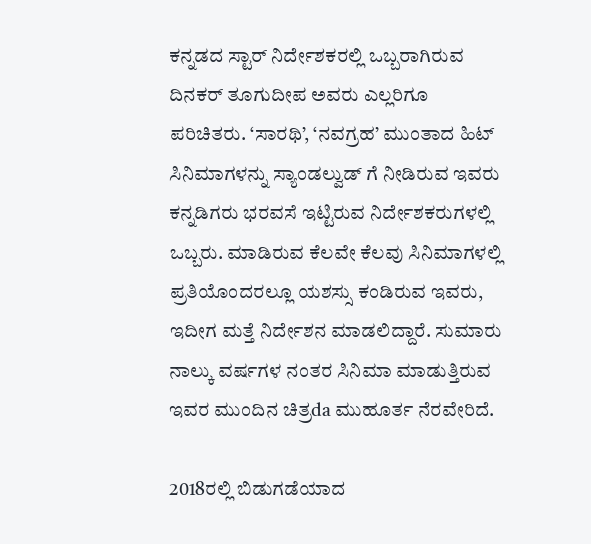ಕನ್ನಡದ ಸ್ಟಾರ್ ನಿರ್ದೇಶಕರಲ್ಲಿ ಒಬ್ಬರಾಗಿರುವ ದಿನಕರ್ ತೂಗುದೀಪ ಅವರು ಎಲ್ಲರಿಗೂ ಪರಿಚಿತರು. ‘ಸಾರಥಿ’, ‘ನವಗ್ರಹ’ ಮುಂತಾದ ಹಿಟ್ ಸಿನಿಮಾಗಳನ್ನು ಸ್ಯಾಂಡಲ್ವುಡ್ ಗೆ ನೀಡಿರುವ ಇವರು ಕನ್ನಡಿಗರು ಭರವಸೆ ಇಟ್ಟಿರುವ ನಿರ್ದೇಶಕರುಗಳಲ್ಲಿ ಒಬ್ಬರು. ಮಾಡಿರುವ ಕೆಲವೇ ಕೆಲವು ಸಿನಿಮಾಗಳಲ್ಲಿ ಪ್ರತಿಯೊಂದರಲ್ಲೂ ಯಶಸ್ಸು ಕಂಡಿರುವ ಇವರು, ಇದೀಗ ಮತ್ತೆ ನಿರ್ದೇಶನ ಮಾಡಲಿದ್ದಾರೆ. ಸುಮಾರು ನಾಲ್ಕು ವರ್ಷಗಳ ನಂತರ ಸಿನಿಮಾ ಮಾಡುತ್ತಿರುವ ಇವರ ಮುಂದಿನ ಚಿತ್ರda ಮುಹೂರ್ತ ನೆರವೇರಿದೆ.

2018ರಲ್ಲಿ ಬಿಡುಗಡೆಯಾದ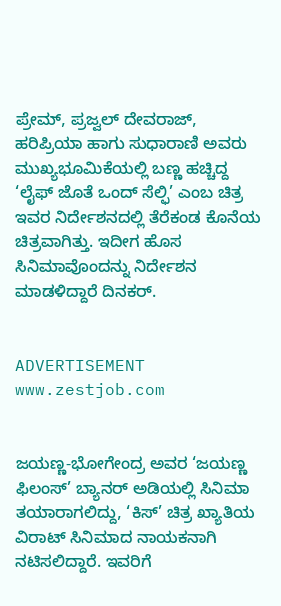ಪ್ರೇಮ್, ಪ್ರಜ್ವಲ್ ದೇವರಾಜ್, ಹರಿಪ್ರಿಯಾ ಹಾಗು ಸುಧಾರಾಣಿ ಅವರು ಮುಖ್ಯಭೂಮಿಕೆಯಲ್ಲಿ ಬಣ್ಣ ಹಚ್ಚಿದ್ದ ‘ಲೈಫ್ ಜೊತೆ ಒಂದ್ ಸೆಲ್ಫಿ’ ಎಂಬ ಚಿತ್ರ ಇವರ ನಿರ್ದೇಶನದಲ್ಲಿ ತೆರೆಕಂಡ ಕೊನೆಯ ಚಿತ್ರವಾಗಿತ್ತು. ಇದೀಗ ಹೊಸ ಸಿನಿಮಾವೊಂದನ್ನು ನಿರ್ದೇಶನ ಮಾಡಳಿದ್ದಾರೆ ದಿನಕರ್.


ADVERTISEMENT
www.zestjob.com


ಜಯಣ್ಣ-ಭೋಗೇಂದ್ರ ಅವರ ‘ಜಯಣ್ಣ ಫಿಲಂಸ್’ ಬ್ಯಾನರ್ ಅಡಿಯಲ್ಲಿ ಸಿನಿಮಾ ತಯಾರಾಗಲಿದ್ದು, ‘ಕಿಸ್’ ಚಿತ್ರ ಖ್ಯಾತಿಯ ವಿರಾಟ್ ಸಿನಿಮಾದ ನಾಯಕನಾಗಿ ನಟಿಸಲಿದ್ದಾರೆ. ಇವರಿಗೆ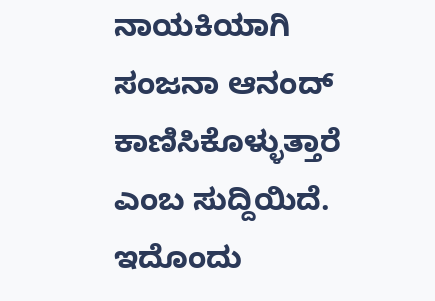ನಾಯಕಿಯಾಗಿ ಸಂಜನಾ ಆನಂದ್ ಕಾಣಿಸಿಕೊಳ್ಳುತ್ತಾರೆ ಎಂಬ ಸುದ್ದಿಯಿದೆ. ಇದೊಂದು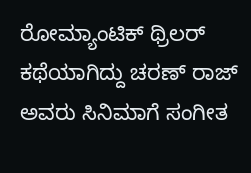ರೋಮ್ಯಾಂಟಿಕ್ ಥ್ರಿಲರ್ ಕಥೆಯಾಗಿದ್ದು ಚರಣ್ ರಾಜ್ ಅವರು ಸಿನಿಮಾಗೆ ಸಂಗೀತ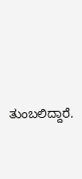ತುಂಬಲಿದ್ದಾರೆ.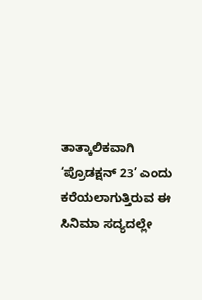ತಾತ್ಕಾಲಿಕವಾಗಿ ‘ಪ್ರೊಡಕ್ಷನ್ 23’ ಎಂದು ಕರೆಯಲಾಗುತ್ತಿರುವ ಈ ಸಿನಿಮಾ ಸದ್ಯದಲ್ಲೇ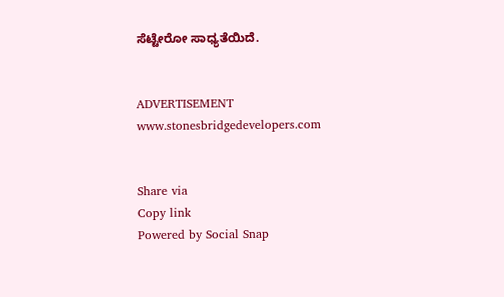ಸೆಟ್ಟೇರೋ ಸಾಧ್ಯತೆಯಿದೆ.


ADVERTISEMENT
www.stonesbridgedevelopers.com


Share via
Copy link
Powered by Social Snap